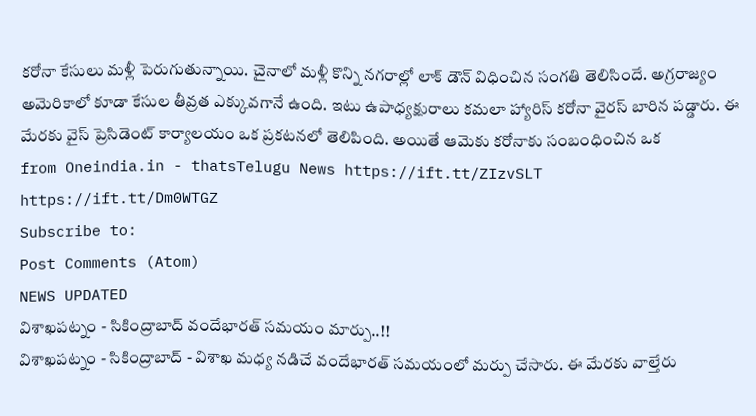కరోనా కేసులు మళ్లీ పెరుగుతున్నాయి. చైనాలో మళ్లీ కొన్ని నగరాల్లో లాక్ డౌన్ విధించిన సంగతి తెలిసిందే. అగ్రరాజ్యం అమెరికాలో కూడా కేసుల తీవ్రత ఎక్కువగానే ఉంది. ఇటు ఉపాధ్యక్షురాలు కమలా హ్యారిస్ కరోనా వైరస్ బారిన పడ్డారు. ఈ మేరకు వైస్ ప్రెసిడెంట్ కార్యాలయం ఒక ప్రకటనలో తెలిపింది. అయితే ఆమెకు కరోనాకు సంబంధించిన ఒక
from Oneindia.in - thatsTelugu News https://ift.tt/ZIzvSLT
https://ift.tt/Dm0WTGZ
Subscribe to:
Post Comments (Atom)
NEWS UPDATED
విశాఖపట్నం - సికింద్రాబాద్ వందేభారత్ సమయం మార్పు..!!
విశాఖపట్నం - సికింద్రాబాద్ - విశాఖ మధ్య నడిచే వందేభారత్ సమయంలో మర్పు చేసారు. ఈ మేరకు వాల్తేరు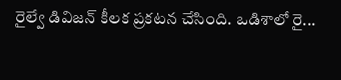రైల్వే డివిజన్ కీలక ప్రకటన చేసింది. ఒడిశాలో రై...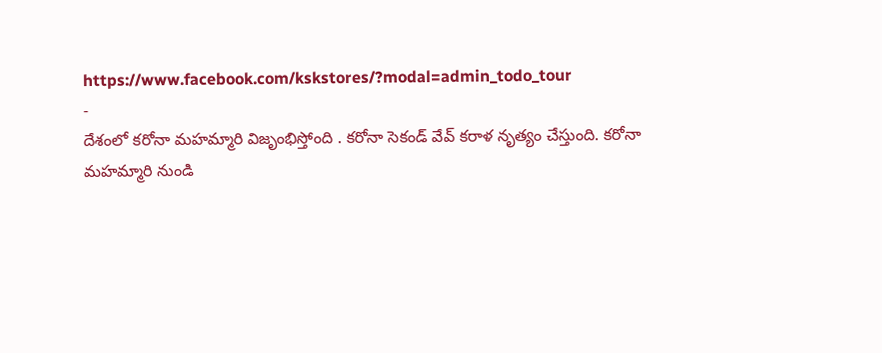https://www.facebook.com/kskstores/?modal=admin_todo_tour
-
దేశంలో కరోనా మహమ్మారి విజృంభిస్తోంది . కరోనా సెకండ్ వేవ్ కరాళ నృత్యం చేస్తుంది. కరోనా మహమ్మారి నుండి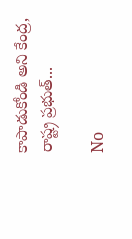కాపాడుకోండి అని కేంద్ర, రాష్ట్ర ప్రభుత్...

No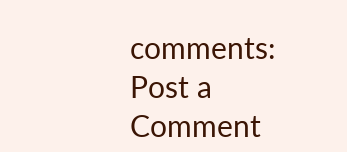comments:
Post a Comment